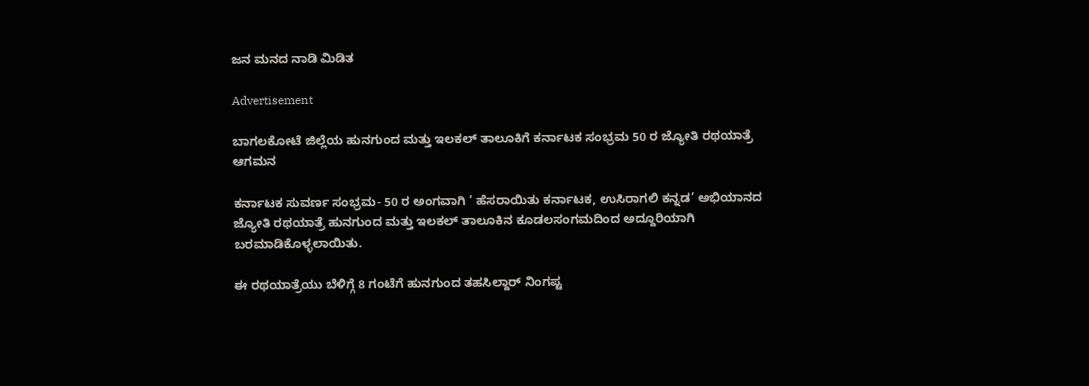ಜನ ಮನದ ನಾಡಿ ಮಿಡಿತ

Advertisement

ಬಾಗಲಕೋಟೆ ಜಿಲ್ಲೆಯ ಹುನಗುಂದ ಮತ್ತು ಇಲಕಲ್ ತಾಲೂಕಿಗೆ ಕರ್ನಾಟಕ ಸಂಭ್ರಮ 50 ರ ಜ್ಯೋತಿ ರಥಯಾತ್ರೆ ಆಗಮನ

ಕರ್ನಾಟಕ ಸುವರ್ಣ ಸಂಭ್ರಮ- 50 ರ ಅಂಗವಾಗಿ ‘ ಹೆಸರಾಯಿತು ಕರ್ನಾಟಕ, ಉಸಿರಾಗಲಿ ಕನ್ನಡ’ ಅಭಿಯಾನದ ಜ್ಯೋತಿ ರಥಯಾತ್ರೆ ಹುನಗುಂದ ಮತ್ತು ಇಲಕಲ್ ತಾಲೂಕಿನ ಕೂಡಲಸಂಗಮದಿಂದ ಅದ್ದೂರಿಯಾಗಿ ಬರಮಾಡಿಕೊಳ್ಳಲಾಯಿತು.

ಈ ರಥಯಾತ್ರೆಯು ಬೆಳಿಗ್ಗೆ 8 ಗಂಟೆಗೆ ಹುನಗುಂದ ತಹಸಿಲ್ದಾರ್ ನಿಂಗಪ್ಟ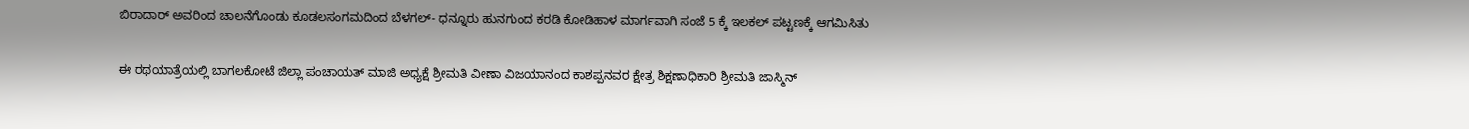ಬಿರಾದಾರ್ ಅವರಿಂದ ಚಾಲನೆಗೊಂಡು ಕೂಡಲಸಂಗಮದಿಂದ ಬೆಳಗಲ್- ಧನ್ನೂರು ಹುನಗುಂದ ಕರಡಿ ಕೋಡಿಹಾಳ ಮಾರ್ಗವಾಗಿ ಸಂಜೆ 5 ಕ್ಕೆ ಇಲಕಲ್ ಪಟ್ಟಣಕ್ಕೆ ಆಗಮಿಸಿತು

ಈ ರಥಯಾತ್ರೆಯಲ್ಲಿ ಬಾಗಲಕೋಟೆ ಜಿಲ್ಲಾ ಪಂಚಾಯತ್ ಮಾಜಿ ಅಧ್ಯಕ್ಷೆ ಶ್ರೀಮತಿ ವೀಣಾ ವಿಜಯಾನಂದ ಕಾಶಪ್ಪನವರ ಕ್ಷೇತ್ರ ಶಿಕ್ಷಣಾಧಿಕಾರಿ ಶ್ರೀಮತಿ ಜಾಸ್ಮಿನ್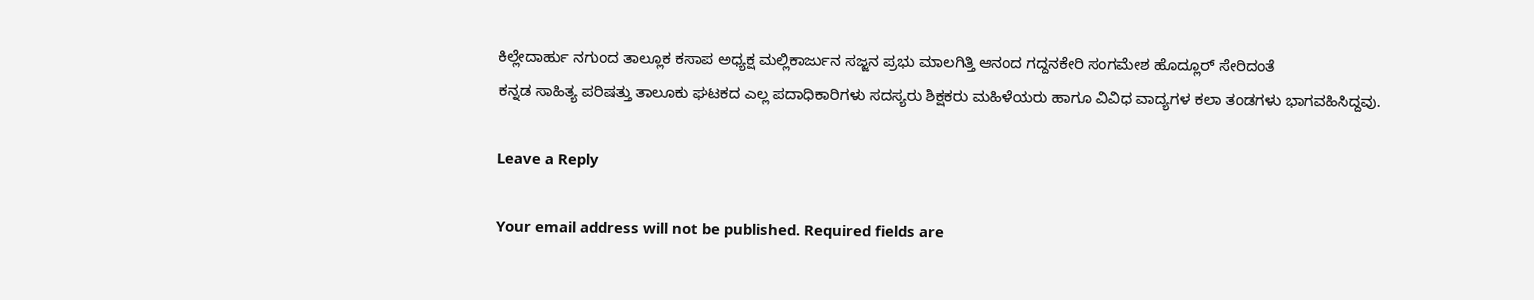ಕಿಲ್ಲೇದಾರ್ಹು ನಗುಂದ ತಾಲ್ಲೂಕ ಕಸಾಪ ಅಧ್ಯಕ್ಷ ಮಲ್ಲಿಕಾರ್ಜುನ ಸಜ್ಜನ ಪ್ರಭು ಮಾಲಗಿತ್ತಿ ಆನಂದ ಗದ್ದನಕೇರಿ ಸಂಗಮೇಶ ಹೊದ್ಲೂರ್ ಸೇರಿದಂತೆ
ಕನ್ನಡ ಸಾಹಿತ್ಯ ಪರಿಷತ್ತು ತಾಲೂಕು ಘಟಕದ ಎಲ್ಲ ಪದಾಧಿಕಾರಿಗಳು ಸದಸ್ಯರು ಶಿಕ್ಷಕರು ಮಹಿಳೆಯರು ಹಾಗೂ ವಿವಿಧ ವಾದ್ಯಗಳ ಕಲಾ ತಂಡಗಳು ಭಾಗವಹಿಸಿದ್ದವು.

Leave a Reply

Your email address will not be published. Required fields are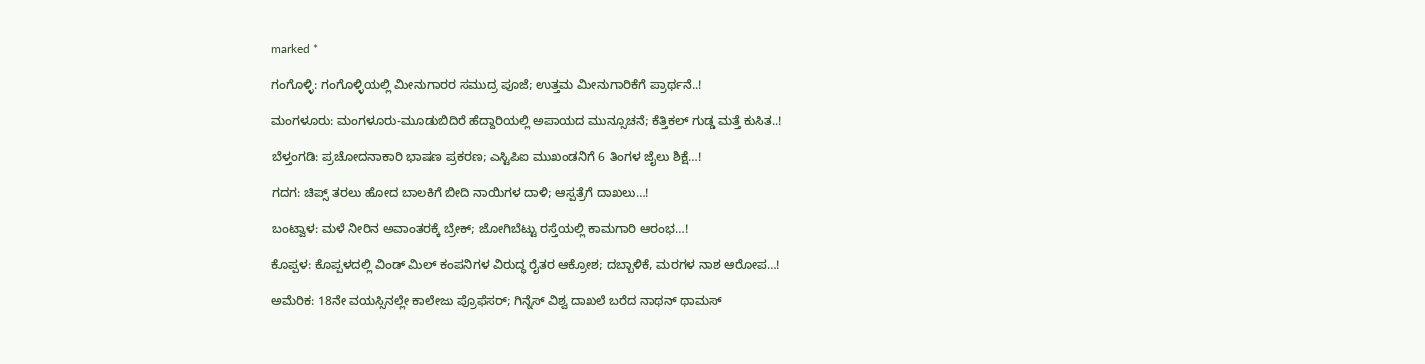marked *

ಗಂಗೊಳ್ಳಿ: ಗಂಗೊಳ್ಳಿಯಲ್ಲಿ ಮೀನುಗಾರರ ಸಮುದ್ರ ಪೂಜೆ; ಉತ್ತಮ ಮೀನುಗಾರಿಕೆಗೆ ಪ್ರಾರ್ಥನೆ..!

ಮಂಗಳೂರು: ಮಂಗಳೂರು-ಮೂಡುಬಿದಿರೆ ಹೆದ್ದಾರಿಯಲ್ಲಿ ಅಪಾಯದ ಮುನ್ಸೂಚನೆ; ಕೆತ್ತಿಕಲ್ ಗುಡ್ಡ ಮತ್ತೆ ಕುಸಿತ..!

ಬೆಳ್ತಂಗಡಿ: ಪ್ರಚೋದನಾಕಾರಿ ಭಾಷಣ ಪ್ರಕರಣ; ಎಸ್ಟಿಪಿಐ ಮುಖಂಡನಿಗೆ 6 ತಿಂಗಳ ಜೈಲು ಶಿಕ್ಷೆ…!

ಗದಗ: ಚಿಪ್ಸ್ ತರಲು ಹೋದ ಬಾಲಕಿಗೆ ಬೀದಿ ನಾಯಿಗಳ ದಾಳಿ; ಆಸ್ಪತ್ರೆಗೆ ದಾಖಲು…!

ಬಂಟ್ವಾಳ: ಮಳೆ ನೀರಿನ ಅವಾಂತರಕ್ಕೆ ಬ್ರೇಕ್; ಜೋಗಿಬೆಟ್ಟು ರಸ್ತೆಯಲ್ಲಿ ಕಾಮಗಾರಿ ಆರಂಭ…!

ಕೊಪ್ಪಳ: ಕೊಪ್ಪಳದಲ್ಲಿ ವಿಂಡ್ ಮಿಲ್ ಕಂಪನಿಗಳ ವಿರುದ್ಧ ರೈತರ ಆಕ್ರೋಶ; ದಬ್ಬಾಳಿಕೆ, ಮರಗಳ ನಾಶ ಆರೋಪ…!

ಅಮೆರಿಕ: 18ನೇ ವಯಸ್ಸಿನಲ್ಲೇ ಕಾಲೇಜು ಪ್ರೊಫೆಸರ್; ಗಿನ್ನೆಸ್ ವಿಶ್ವ ದಾಖಲೆ ಬರೆದ ನಾಥನ್ ಥಾಮಸ್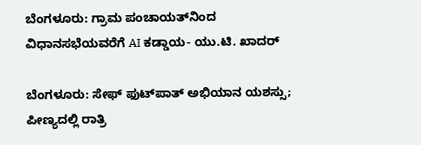ಬೆಂಗಳೂರು: ಗ್ರಾಮ ಪಂಚಾಯತ್‌ನಿಂದ ವಿಧಾನಸಭೆಯವರೆಗೆ AI ಕಡ್ಡಾಯ- ಯು.ಟಿ. ಖಾದರ್

ಬೆಂಗಳೂರು: ಸೇಫ್ ಫುಟ್‌ಪಾತ್ ಅಭಿಯಾನ ಯಶಸ್ಸು; ಪೀಣ್ಯದಲ್ಲಿ ರಾತ್ರಿ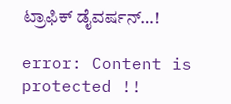ಟ್ರಾಫಿಕ್ ಡೈವರ್ಷನ್…!

error: Content is protected !!